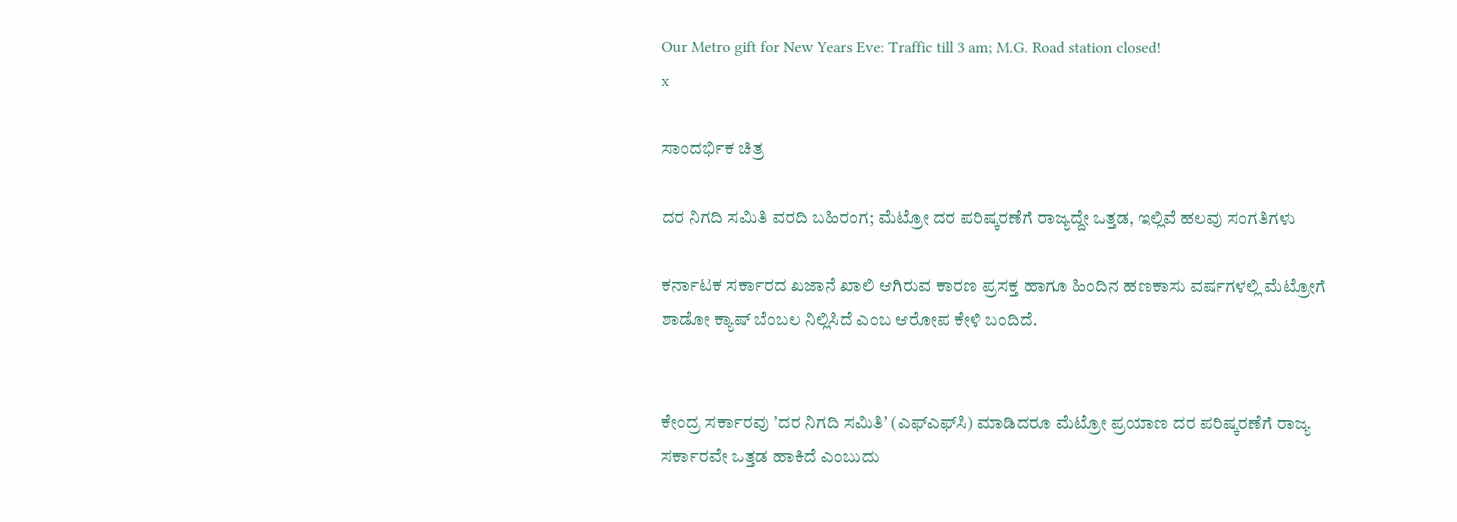Our Metro gift for New Years Eve: Traffic till 3 am; M.G. Road station closed!
x

ಸಾಂದರ್ಭಿಕ ಚಿತ್ರ

ದರ ನಿಗದಿ ಸಮಿತಿ ವರದಿ ಬಹಿರಂಗ; ಮೆಟ್ರೋ ದರ ಪರಿಷ್ಕರಣೆಗೆ ರಾಜ್ಯದ್ದೇ ಒತ್ತಡ, ಇಲ್ಲಿವೆ ಹಲವು ಸಂಗತಿಗಳು

ಕರ್ನಾಟಕ ಸರ್ಕಾರದ ಖಜಾನೆ ಖಾಲಿ ಆಗಿರುವ ಕಾರಣ ಪ್ರಸಕ್ತ ಹಾಗೂ ಹಿಂದಿನ ಹಣಕಾಸು ವರ್ಷಗಳಲ್ಲಿ ಮೆಟ್ರೋಗೆ ಶಾಡೋ ಕ್ಯಾಷ್ ಬೆಂಬಲ ನಿಲ್ಲಿಸಿದೆ ಎಂಬ ಆರೋಪ ಕೇಳಿ ಬಂದಿದೆ.


ಕೇಂದ್ರ ಸರ್ಕಾರವು ʼದರ ನಿಗದಿ ಸಮಿತಿʼ (ಎಫ್ಎಫ್‌ಸಿ) ಮಾಡಿದರೂ ಮೆಟ್ರೋ ಪ್ರಯಾಣ ದರ ಪರಿಷ್ಕರಣೆಗೆ ರಾಜ್ಯ ಸರ್ಕಾರವೇ ಒತ್ತಡ ಹಾಕಿದೆ ಎಂಬುದು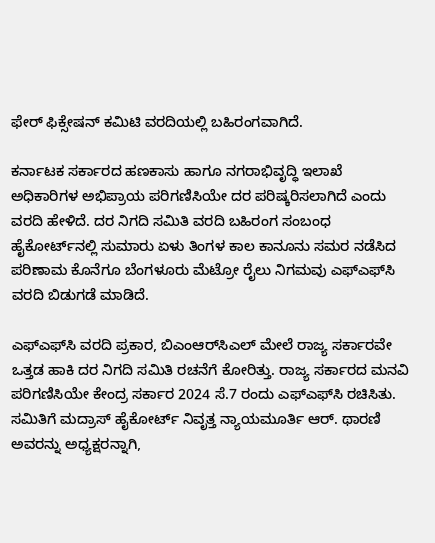ಫೇರ್‌ ಫಿಕ್ಸೇಷನ್‌ ಕಮಿಟಿ ವರದಿಯಲ್ಲಿ ಬಹಿರಂಗವಾಗಿದೆ.

ಕರ್ನಾಟಕ ಸರ್ಕಾರದ ಹಣಕಾಸು ಹಾಗೂ ನಗರಾಭಿವೃದ್ಧಿ ಇಲಾಖೆ ಅಧಿಕಾರಿಗಳ ಅಭಿಪ್ರಾಯ ಪರಿಗಣಿಸಿಯೇ ದರ ಪರಿಷ್ಕರಿಸಲಾಗಿದೆ ಎಂದು ವರದಿ ಹೇಳಿದೆ. ದರ ನಿಗದಿ ಸಮಿತಿ ವರದಿ ಬಹಿರಂಗ ಸಂಬಂಧ ಹೈಕೋರ್ಟ್‌ನಲ್ಲಿ ಸುಮಾರು ಏಳು ತಿಂಗಳ ಕಾಲ ಕಾನೂನು ಸಮರ ನಡೆಸಿದ ಪರಿಣಾಮ ಕೊನೆಗೂ ಬೆಂಗಳೂರು ಮೆಟ್ರೋ ರೈಲು ನಿಗಮವು ಎಫ್ಎಫ್‌ಸಿ ವರದಿ ಬಿಡುಗಡೆ ಮಾಡಿದೆ.

ಎಫ್ಎಫ್‌ಸಿ ವರದಿ ಪ್ರಕಾರ, ಬಿಎಂಆರ್‌ಸಿಎಲ್‌ ಮೇಲೆ ರಾಜ್ಯ ಸರ್ಕಾರವೇ ಒತ್ತಡ ಹಾಕಿ ದರ ನಿಗದಿ ಸಮಿತಿ ರಚನೆಗೆ ಕೋರಿತ್ತು. ರಾಜ್ಯ ಸರ್ಕಾರದ ಮನವಿ ಪರಿಗಣಿಸಿಯೇ ಕೇಂದ್ರ ಸರ್ಕಾರ 2024 ಸೆ.7 ರಂದು ಎಫ್ಎಫ್‌ಸಿ ರಚಿಸಿತು. ಸಮಿತಿಗೆ ಮದ್ರಾಸ್ ಹೈಕೋರ್ಟ್ ನಿವೃತ್ತ ನ್ಯಾಯಮೂರ್ತಿ ಆರ್. ಥಾರಣಿ ಅವರನ್ನು ಅಧ್ಯಕ್ಷರನ್ನಾಗಿ,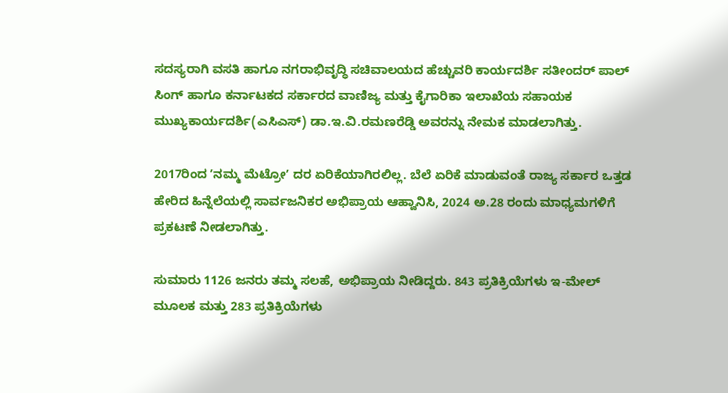ಸದಸ್ಯರಾಗಿ ವಸತಿ ಹಾಗೂ ನಗರಾಭಿವೃದ್ಧಿ ಸಚಿವಾಲಯದ ಹೆಚ್ಚುವರಿ ಕಾರ್ಯದರ್ಶಿ ಸತೀಂದರ್ ಪಾಲ್ ಸಿಂಗ್ ಹಾಗೂ ಕರ್ನಾಟಕದ ಸರ್ಕಾರದ ವಾಣಿಜ್ಯ ಮತ್ತು ಕೈಗಾರಿಕಾ ಇಲಾಖೆಯ ಸಹಾಯಕ ಮುಖ್ಯಕಾರ್ಯದರ್ಶಿ(ಎಸಿಎಸ್) ಡಾ.ಇ.ವಿ.ರಮಣರೆಡ್ಡಿ ಅವರನ್ನು ನೇಮಕ ಮಾಡಲಾಗಿತ್ತು.

2017ರಿಂದ ʼನಮ್ಮ ಮೆಟ್ರೋʼ ದರ ಏರಿಕೆಯಾಗಿರಲಿಲ್ಲ. ಬೆಲೆ ಏರಿಕೆ ಮಾಡುವಂತೆ ರಾಜ್ಯ ಸರ್ಕಾರ ಒತ್ತಡ ಹೇರಿದ ಹಿನ್ನೆಲೆಯಲ್ಲಿ ಸಾರ್ವಜನಿಕರ ಅಭಿಪ್ರಾಯ ಆಹ್ವಾನಿಸಿ, 2024 ಅ.28 ರಂದು ಮಾಧ್ಯಮಗಳಿಗೆ ಪ್ರಕಟಣೆ ನೀಡಲಾಗಿತ್ತು.

ಸುಮಾರು 1126 ಜನರು ತಮ್ಮ ಸಲಹೆ, ಅಭಿಪ್ರಾಯ ನೀಡಿದ್ದರು. 843 ಪ್ರತಿಕ್ರಿಯೆಗಳು ಇ-ಮೇಲ್ ಮೂಲಕ ಮತ್ತು 283 ಪ್ರತಿಕ್ರಿಯೆಗಳು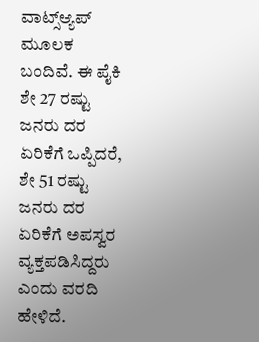ವಾಟ್ಸ್ಆ್ಯಪ್ ಮೂಲಕ ಬಂದಿವೆ. ಈ ಪೈಕಿ ಶೇ 27 ರಷ್ಟು ಜನರು ದರ ಏರಿಕೆಗೆ ಒಪ್ಪಿದರೆ, ಶೇ 51 ರಷ್ಟು ಜನರು ದರ ಏರಿಕೆಗೆ ಅಪಸ್ವರ ವ್ಯಕ್ತಪಡಿಸಿದ್ದರು ಎಂದು ವರದಿ ಹೇಳಿದೆ.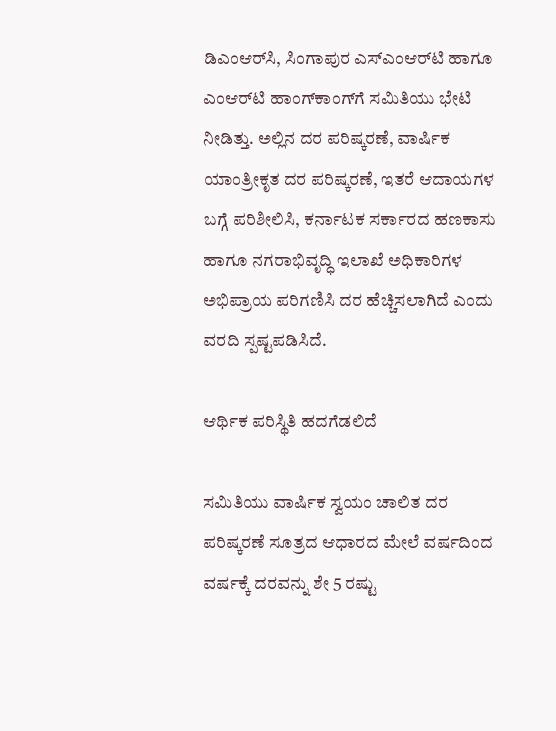ಡಿಎಂಆರ್‌ಸಿ, ಸಿಂಗಾಪುರ ಎಸ್ಎಂಆರ್‌ಟಿ ಹಾಗೂ ಎಂಆರ್‌ಟಿ ಹಾಂಗ್‌ಕಾಂಗ್‌ಗೆ ಸಮಿತಿಯು ಭೇಟಿ ನೀಡಿತ್ತು. ಅಲ್ಲಿನ ದರ ಪರಿಷ್ಕರಣೆ, ವಾರ್ಷಿಕ ಯಾಂತ್ರೀಕೃತ ದರ ಪರಿಷ್ಕರಣೆ, ಇತರೆ ಆದಾಯಗಳ ಬಗ್ಗೆ ಪರಿಶೀಲಿಸಿ, ಕರ್ನಾಟಕ ಸರ್ಕಾರದ ಹಣಕಾಸು ಹಾಗೂ ನಗರಾಭಿವೃದ್ಧಿ ಇಲಾಖೆ ಅಧಿಕಾರಿಗಳ ಅಭಿಪ್ರಾಯ ಪರಿಗಣಿಸಿ ದರ ಹೆಚ್ಚಿಸಲಾಗಿದೆ ಎಂದು ವರದಿ ಸ್ಪಷ್ಟಪಡಿಸಿದೆ.

ಆರ್ಥಿಕ ಪರಿಸ್ಥಿತಿ ಹದಗೆಡಲಿದೆ

ಸಮಿತಿಯು ವಾರ್ಷಿಕ ಸ್ವಯಂ ಚಾಲಿತ ದರ ಪರಿಷ್ಕರಣೆ ಸೂತ್ರದ ಆಧಾರದ ಮೇಲೆ ವರ್ಷದಿಂದ ವರ್ಷಕ್ಕೆ ದರವನ್ನು ಶೇ 5 ರಷ್ಟು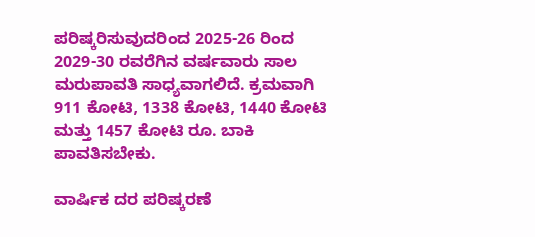ಪರಿಷ್ಕರಿಸುವುದರಿಂದ 2025-26 ರಿಂದ 2029-30 ರವರೆಗಿನ ವರ್ಷವಾರು ಸಾಲ ಮರುಪಾವತಿ ಸಾಧ್ಯವಾಗಲಿದೆ. ಕ್ರಮವಾಗಿ 911 ಕೋಟಿ, 1338 ಕೋಟಿ, 1440 ಕೋಟಿ ಮತ್ತು 1457 ಕೋಟಿ ರೂ. ಬಾಕಿ ಪಾವತಿಸಬೇಕು.

ವಾರ್ಷಿಕ ದರ ಪರಿಷ್ಕರಣೆ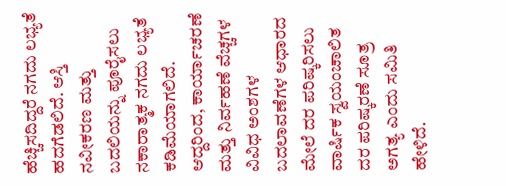ಹೆಚ್ಚಿಸದಿದ್ದರೆ ನಗದು ಲಭ್ಯತೆ ಹದಗೆಡಲಿದೆ. ಆಸ್ತಿ ನವೀಕರಣ ಮತ್ತು ಬದಲಿಯನ್ನು ಪೂರೈಸಲು ನಕಾರಾತ್ಮಕ ನಗದು ಲಭ್ಯತೆ ಕಡಿಮೆಯಾಗಲಿದೆ. ಆದ್ದರಿಂದ, ಕಾರ್ಯಾಚರಣೆ ಮತ್ತು ನಿರ್ವಹಣೆ ವೆಚ್ಚಗಳ ವಿವಿಧ ಅಂಶಗಳ ಬದಲಾವಣೆಗಳ ಆಧಾರದ ಮೇಲೆ ದರ ಪರಿಷ್ಕರಿಸಲು ವಾರ್ಷಿಕ ಸ್ವಯಂಚಾಲಿತ ದರ ಪರಿಷ್ಕರಣೆ ಸೂತ್ರ ಅಗತ್ಯ ಎಂದು ಸಮಿತಿ ಹೇಳಿದೆ.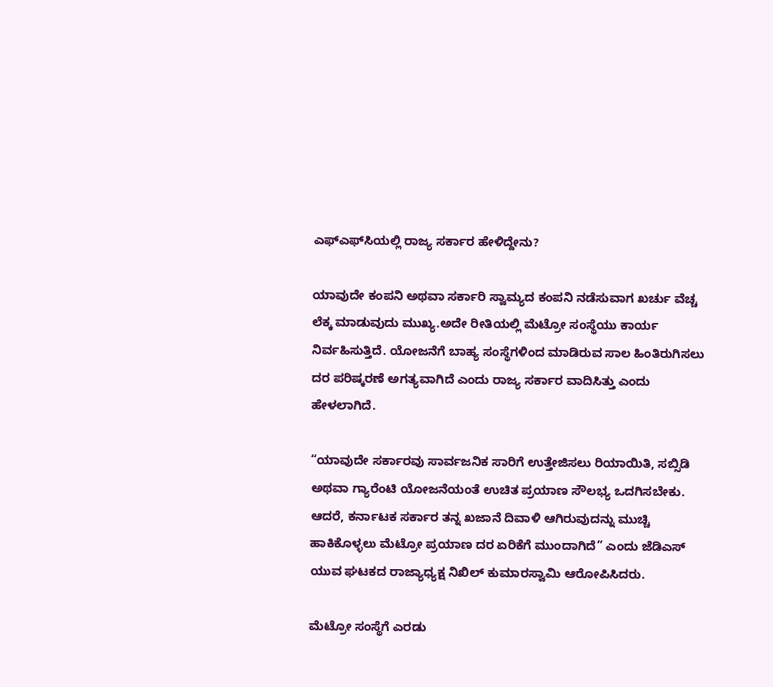ಎಫ್ಎಫ್‌ಸಿಯಲ್ಲಿ ರಾಜ್ಯ ಸರ್ಕಾರ ಹೇಳಿದ್ದೇನು?

ಯಾವುದೇ ಕಂಪನಿ ಅಥವಾ ಸರ್ಕಾರಿ ಸ್ವಾಮ್ಯದ ಕಂಪನಿ ನಡೆಸುವಾಗ ಖರ್ಚು ವೆಚ್ಚ ಲೆಕ್ಕ ಮಾಡುವುದು ಮುಖ್ಯ.ಅದೇ ರೀತಿಯಲ್ಲಿ ಮೆಟ್ರೋ ಸಂಸ್ಥೆಯು ಕಾರ್ಯ ನಿರ್ವಹಿಸುತ್ತಿದೆ. ಯೋಜನೆಗೆ ಬಾಹ್ಯ ಸಂಸ್ಥೆಗಳಿಂದ ಮಾಡಿರುವ ಸಾಲ ಹಿಂತಿರುಗಿಸಲು ದರ ಪರಿಷ್ಕರಣೆ ಅಗತ್ಯವಾಗಿದೆ ಎಂದು ರಾಜ್ಯ ಸರ್ಕಾರ ವಾದಿಸಿತ್ತು ಎಂದು ಹೇಳಲಾಗಿದೆ.

“ಯಾವುದೇ ಸರ್ಕಾರವು ಸಾರ್ವಜನಿಕ ಸಾರಿಗೆ ಉತ್ತೇಜಿಸಲು ರಿಯಾಯಿತಿ, ಸಬ್ಸಿಡಿ ಅಥವಾ ಗ್ಯಾರೆಂಟಿ ಯೋಜನೆಯಂತೆ ಉಚಿತ ಪ್ರಯಾಣ ಸೌಲಭ್ಯ ಒದಗಿಸಬೇಕು. ಆದರೆ, ಕರ್ನಾಟಕ ಸರ್ಕಾರ ತನ್ನ ಖಜಾನೆ ದಿವಾಳಿ ಆಗಿರುವುದನ್ನು ಮುಚ್ಚಿ ಹಾಕಿಕೊಳ್ಳಲು ಮೆಟ್ರೋ ಪ್ರಯಾಣ ದರ ಏರಿಕೆಗೆ ಮುಂದಾಗಿದೆ” ಎಂದು ಜೆಡಿಎಸ್ ಯುವ ಘಟಕದ ರಾಜ್ಯಾಧ್ಯಕ್ಷ ನಿಖಿಲ್ ಕುಮಾರಸ್ವಾಮಿ ಆರೋಪಿಸಿದರು.

ಮೆಟ್ರೋ ಸಂಸ್ಥೆಗೆ ಎರಡು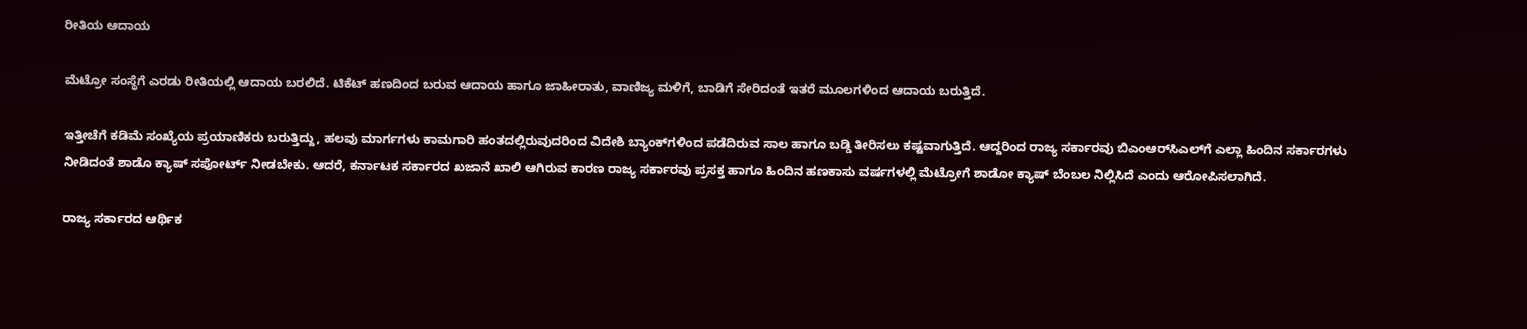ರೀತಿಯ ಆದಾಯ

ಮೆಟ್ರೋ ಸಂಸ್ಥೆಗೆ ಎರಡು ರೀತಿಯಲ್ಲಿ ಆದಾಯ ಬರಲಿದೆ. ಟಿಕೆಟ್ ಹಣದಿಂದ ಬರುವ ಆದಾಯ ಹಾಗೂ ಜಾಹೀರಾತು, ವಾಣಿಜ್ಯ ಮಳಿಗೆ, ಬಾಡಿಗೆ ಸೇರಿದಂತೆ ಇತರೆ ಮೂಲಗಳಿಂದ ಆದಾಯ ಬರುತ್ತಿದೆ.

ಇತ್ತೀಚೆಗೆ ಕಡಿಮೆ ಸಂಖ್ಯೆಯ ಪ್ರಯಾಣಿಕರು ಬರುತ್ತಿದ್ದು, ಹಲವು ಮಾರ್ಗಗಳು ಕಾಮಗಾರಿ ಹಂತದಲ್ಲಿರುವುದರಿಂದ ವಿದೇಶಿ ಬ್ಯಾಂಕ್‌ಗಳಿಂದ ಪಡೆದಿರುವ ಸಾಲ ಹಾಗೂ ಬಡ್ಡಿ ತೀರಿಸಲು ಕಷ್ಟವಾಗುತ್ತಿದೆ. ಆದ್ದರಿಂದ ರಾಜ್ಯ ಸರ್ಕಾರವು ಬಿಎಂಆರ್‌ಸಿಎಲ್‌ಗೆ ಎಲ್ಲಾ ಹಿಂದಿನ ಸರ್ಕಾರಗಳು ನೀಡಿದಂತೆ ಶಾಡೊ ಕ್ಯಾಷ್ ಸಪೋರ್ಟ್ ನೀಡಬೇಕು. ಆದರೆ, ಕರ್ನಾಟಕ ಸರ್ಕಾರದ ಖಜಾನೆ ಖಾಲಿ ಆಗಿರುವ ಕಾರಣ ರಾಜ್ಯ ಸರ್ಕಾರವು ಪ್ರಸಕ್ತ ಹಾಗೂ ಹಿಂದಿನ ಹಣಕಾಸು ವರ್ಷಗಳಲ್ಲಿ ಮೆಟ್ರೋಗೆ ಶಾಡೋ ಕ್ಯಾಷ್ ಬೆಂಬಲ ನಿಲ್ಲಿಸಿದೆ ಎಂದು ಆರೋಪಿಸಲಾಗಿದೆ.

ರಾಜ್ಯ ಸರ್ಕಾರದ ಆರ್ಥಿಕ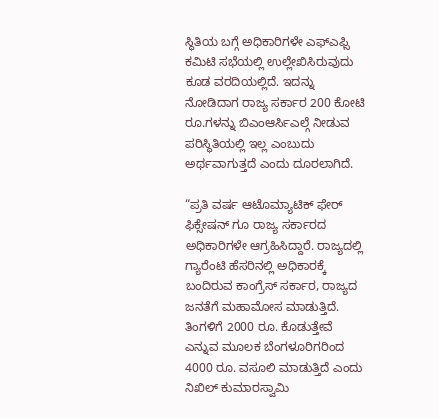ಸ್ಥಿತಿಯ ಬಗ್ಗೆ ಅಧಿಕಾರಿಗಳೇ ಎಫ್ಎಫ್ಸಿ ಕಮಿಟಿ ಸಭೆಯಲ್ಲಿ ಉಲ್ಲೇಖಿಸಿರುವುದು ಕೂಡ ವರದಿಯಲ್ಲಿದೆ. ಇದನ್ನು ನೋಡಿದಾಗ ರಾಜ್ಯ ಸರ್ಕಾರ 200 ಕೋಟಿ ರೂ.ಗಳನ್ನು ಬಿಎಂಆರ್ಸಿಎಲ್ಗೆ ನೀಡುವ ಪರಿಸ್ಥಿತಿಯಲ್ಲಿ ಇಲ್ಲ ಎಂಬುದು ಅರ್ಥವಾಗುತ್ತದೆ ಎಂದು ದೂರಲಾಗಿದೆ.

“ಪ್ರತಿ ವರ್ಷ ಆಟೊಮ್ಯಾಟಿಕ್ ಫೇರ್ ಫಿಕ್ಸೇಷನ್ ಗೂ ರಾಜ್ಯ ಸರ್ಕಾರದ ಅಧಿಕಾರಿಗಳೇ ಆಗ್ರಹಿಸಿದ್ದಾರೆ. ರಾಜ್ಯದಲ್ಲಿ ಗ್ಯಾರೆಂಟಿ ಹೆಸರಿನಲ್ಲಿ ಅಧಿಕಾರಕ್ಕೆ ಬಂದಿರುವ ಕಾಂಗ್ರೆಸ್ ಸರ್ಕಾರ, ರಾಜ್ಯದ ಜನತೆಗೆ ಮಹಾಮೋಸ ಮಾಡುತ್ತಿದೆ. ತಿಂಗಳಿಗೆ 2000 ರೂ. ಕೊಡುತ್ತೇವೆ ಎನ್ನುವ ಮೂಲಕ ಬೆಂಗಳೂರಿಗರಿಂದ 4000 ರೂ. ವಸೂಲಿ ಮಾಡುತ್ತಿದೆ ಎಂದು ನಿಖಿಲ್ ಕುಮಾರಸ್ವಾಮಿ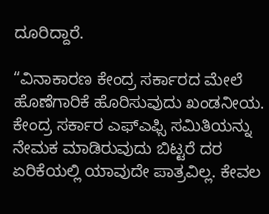ದೂರಿದ್ದಾರೆ.

“ವಿನಾಕಾರಣ ಕೇಂದ್ರ ಸರ್ಕಾರದ ಮೇಲೆ ಹೊಣೆಗಾರಿಕೆ ಹೊರಿಸುವುದು ಖಂಡನೀಯ. ಕೇಂದ್ರ ಸರ್ಕಾರ ಎಫ್ಎಫ್ಸಿ ಸಮಿತಿಯನ್ನು ನೇಮಕ ಮಾಡಿರುವುದು ಬಿಟ್ಟರೆ ದರ ಏರಿಕೆಯಲ್ಲಿ ಯಾವುದೇ ಪಾತ್ರವಿಲ್ಲ. ಕೇವಲ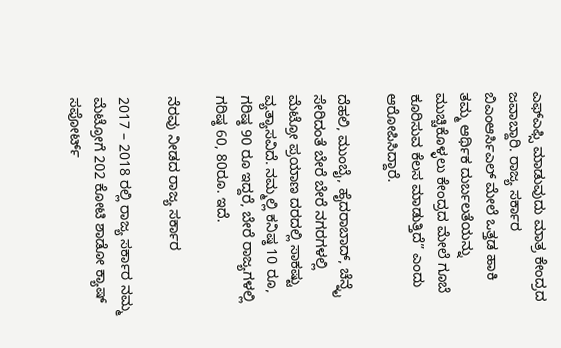ಎಫ್ಎಫ್ಸಿ ಮಾಡುವುದು ಮಾತ್ರ ಕೇಂದ್ರದ ಜವಾಬ್ದಾರಿ. ರಾಜ್ಯ ಸರ್ಕಾರ ಬಿಎಂಆರ್ಸಿಎಲ್ ಮೇಲೆ ಒತ್ತಡ ಹಾಕಿ ತಮ್ಮ ಆರ್ಥಿಕ ದುರ್ಬಲತೆಯನ್ನು ಮುಚ್ಚಿಕೊಳ್ಳಲು ಕೇಂದ್ರದ ಮೇಲೆ ಗೂಬೆ ಕೂರಿಸುವ ಕೆಲಸ ಮಾಡುತ್ತಿದೆ” ಎಂದು ಆರೋಪಿಸಿದ್ದಾರೆ.

ದೆಹಲಿ, ಮುಂಬೈ, ಹೈದರಾಬಾದ್, ಚೆನ್ನೈ ಸೇರಿದಂತೆ ಬೇರೆ ಬೇರೆ ನಗರಗಳಲ್ಲಿ ಮೆಟ್ರೋ ಪ್ರಯಾಣ ದರದಲ್ಲಿ ಸಾಕಷ್ಟು ವ್ಯತ್ಯಾಸವಿದೆ. ನಮ್ಮಲ್ಲಿ ಕನಿಷ್ಠ 10 ರೂ, ಗರಿಷ್ಠ 90 ರೂ ಇದ್ದರೆ, ಬೇರೆ ರಾಜ್ಯಗಳಲ್ಲಿ ಗರಿಷ್ಠ 60, 80ರೂ. ಇದೆ.

ನೆರವು ನೀಡದ ರಾಜ್ಯ ಸರ್ಕಾರ

2017 – 2018 ರಲ್ಲಿ ರಾಜ್ಯ ಸರ್ಕಾರ ನಮ್ಮ ಮೆಟ್ರೋಗೆ 202 ಕೋಟಿ ಶಾಡೋ ಕ್ಯಾಷ್ ಸಪೋರ್ಟ್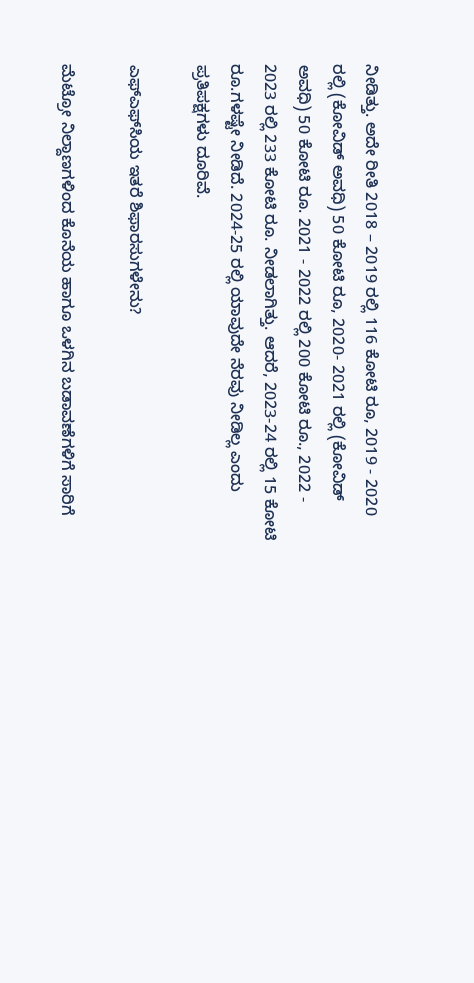ನೀಡಿತ್ತು. ಅದೇ ರೀತಿ 2018 – 2019 ರಲ್ಲಿ 116 ಕೋಟಿ ರೂ, 2019 - 2020 ರಲ್ಲಿ (ಕೋವಿಡ್ ಅವಧಿ) 50 ಕೋಟಿ ರೂ, 2020- 2021 ರಲ್ಲಿ (ಕೋವಿಡ್ ಅವಧಿ) 50 ಕೋಟಿ ರೂ. 2021 - 2022 ರಲ್ಲಿ 200 ಕೋಟಿ ರೂ., 2022 - 2023 ರಲ್ಲಿ 233 ಕೋಟಿ ರೂ. ನೀಡಲಾಗಿತ್ತು. ಆದರೆ, 2023-24 ರಲ್ಲಿ 15 ಕೋಟಿ ರೂ.ಗಳಷ್ಟೇ ನೀಡಿದೆ. 2024-25 ರಲ್ಲಿ ಯಾವುದೇ ನೆರವು ನೀಡಿಲ್ಲ ಎಂದು ಪ್ರತಿಪಕ್ಷಗಳು ದೂರಿವೆ.

ಎಫ್‌ಎಫ್‌ಸಿಯ ಇತರೆ ಶಿಫಾರಸುಗಳೇನು?

ಮೆಟ್ರೋ ನಿಲ್ದಾಣಗಳಿಂದ ಕೊನೆಯ ಹಾಗೂ ಒಳಗಿನ ಬಡಾವಣೆಗಳಿಗೆ ಸಾರಿಗೆ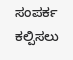ಸಂಪರ್ಕ ಕಲ್ಪಿಸಲು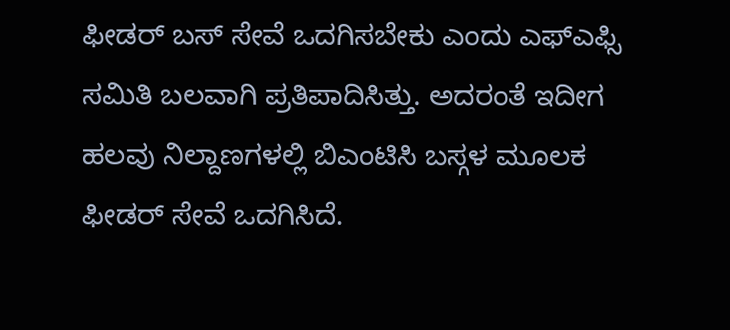ಫೀಡರ್ ಬಸ್ ಸೇವೆ ಒದಗಿಸಬೇಕು ಎಂದು ಎಫ್ಎಫ್ಸಿ ಸಮಿತಿ ಬಲವಾಗಿ ಪ್ರತಿಪಾದಿಸಿತ್ತು. ಅದರಂತೆ ಇದೀಗ ಹಲವು ನಿಲ್ದಾಣಗಳಲ್ಲಿ ಬಿಎಂಟಿಸಿ ಬಸ್ಗಳ ಮೂಲಕ ಫೀಡರ್ ಸೇವೆ ಒದಗಿಸಿದೆ.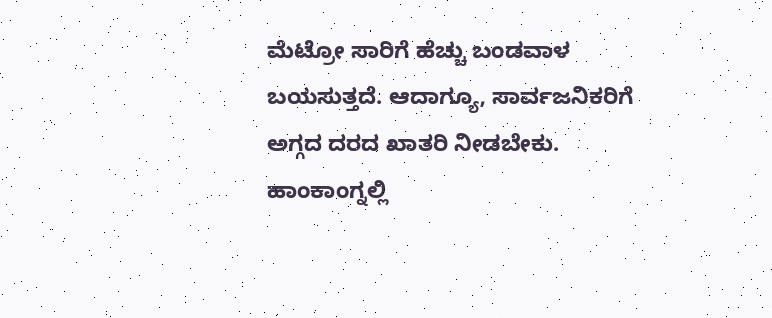ಮೆಟ್ರೋ ಸಾರಿಗೆ ಹೆಚ್ಚು ಬಂಡವಾಳ ಬಯಸುತ್ತದೆ. ಆದಾಗ್ಯೂ, ಸಾರ್ವಜನಿಕರಿಗೆ ಅಗ್ಗದ ದರದ ಖಾತರಿ ನೀಡಬೇಕು. ಹಾಂಕಾಂಗ್ನಲ್ಲಿ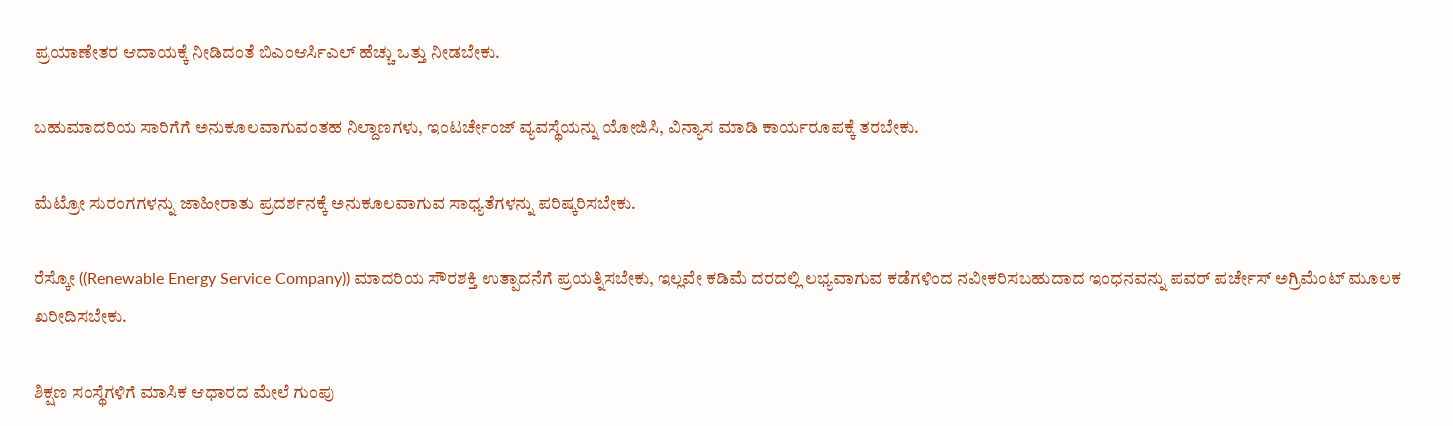ಪ್ರಯಾಣೇತರ ಆದಾಯಕ್ಕೆ ನೀಡಿದಂತೆ ಬಿಎಂಆರ್ಸಿಎಲ್ ಹೆಚ್ಚು ಒತ್ತು ನೀಡಬೇಕು.

ಬಹುಮಾದರಿಯ ಸಾರಿಗೆಗೆ ಅನುಕೂಲವಾಗುವಂತಹ ನಿಲ್ದಾಣಗಳು, ಇಂಟರ್ಚೇಂಜ್ ವ್ಯವಸ್ಥೆಯನ್ನು ಯೋಜಿಸಿ, ವಿನ್ಯಾಸ ಮಾಡಿ ಕಾರ್ಯರೂಪಕ್ಕೆ ತರಬೇಕು.

ಮೆಟ್ರೋ ಸುರಂಗಗಳನ್ನು ಜಾಹೀರಾತು ಪ್ರದರ್ಶನಕ್ಕೆ ಅನುಕೂಲವಾಗುವ ಸಾಧ್ಯತೆಗಳನ್ನು ಪರಿಷ್ಕರಿಸಬೇಕು.

ರೆಸ್ಕೋ ((Renewable Energy Service Company)) ಮಾದರಿಯ ಸೌರಶಕ್ತಿ ಉತ್ಪಾದನೆಗೆ ಪ್ರಯತ್ನಿಸಬೇಕು, ಇಲ್ಲವೇ ಕಡಿಮೆ ದರದಲ್ಲಿ ಲಭ್ಯವಾಗುವ ಕಡೆಗಳಿಂದ ನವೀಕರಿಸಬಹುದಾದ ಇಂಧನವನ್ನು ಪವರ್ ಪರ್ಚೇಸ್ ಅಗ್ರಿಮೆಂಟ್ ಮೂಲಕ ಖರೀದಿಸಬೇಕು.

ಶಿಕ್ಷಣ ಸಂಸ್ಥೆಗಳಿಗೆ ಮಾಸಿಕ ಆಧಾರದ ಮೇಲೆ ಗುಂಪು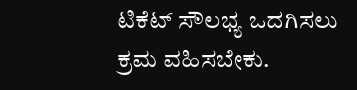ಟಿಕೆಟ್ ಸೌಲಭ್ಯ ಒದಗಿಸಲು ಕ್ರಮ ವಹಿಸಬೇಕು.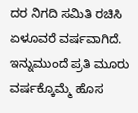ದರ ನಿಗದಿ ಸಮಿತಿ ರಚಿಸಿ ಏಳೂವರೆ ವರ್ಷವಾಗಿದೆ. ಇನ್ನುಮುಂದೆ ಪ್ರತಿ ಮೂರು ವರ್ಷಕ್ಕೊಮ್ಮೆ ಹೊಸ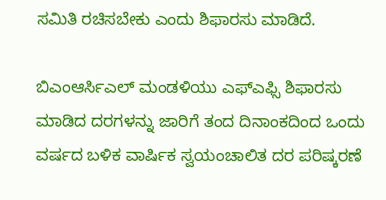ಸಮಿತಿ ರಚಿಸಬೇಕು ಎಂದು ಶಿಫಾರಸು ಮಾಡಿದೆ.

ಬಿಎಂಆರ್ಸಿಎಲ್ ಮಂಡಳಿಯು ಎಫ್ಎಫ್ಸಿ ಶಿಫಾರಸು ಮಾಡಿದ ದರಗಳನ್ನು ಜಾರಿಗೆ ತಂದ ದಿನಾಂಕದಿಂದ ಒಂದು ವರ್ಷದ ಬಳಿಕ ವಾರ್ಷಿಕ ಸ್ವಯಂಚಾಲಿತ ದರ ಪರಿಷ್ಕರಣೆ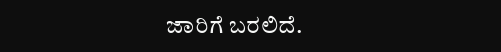ಜಾರಿಗೆ ಬರಲಿದೆ.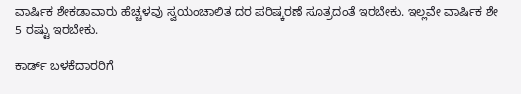ವಾರ್ಷಿಕ ಶೇಕಡಾವಾರು ಹೆಚ್ಚಳವು ಸ್ವಯಂಚಾಲಿತ ದರ ಪರಿಷ್ಕರಣೆ ಸೂತ್ರದಂತೆ ಇರಬೇಕು. ಇಲ್ಲವೇ ವಾರ್ಷಿಕ ಶೇ 5 ರಷ್ಟು ಇರಬೇಕು.

ಕಾರ್ಡ್ ಬಳಕೆದಾರರಿಗೆ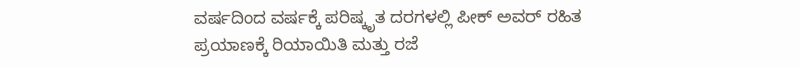ವರ್ಷದಿಂದ ವರ್ಷಕ್ಕೆ ಪರಿಷ್ಕೃತ ದರಗಳಲ್ಲಿ ಪೀಕ್ ಅವರ್ ರಹಿತ ಪ್ರಯಾಣಕ್ಕೆ ರಿಯಾಯಿತಿ ಮತ್ತು ರಜೆ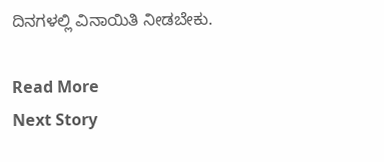ದಿನಗಳಲ್ಲಿ ವಿನಾಯಿತಿ ನೀಡಬೇಕು.

Read More
Next Story